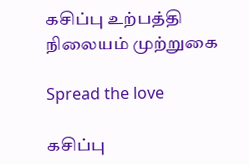கசிப்பு உற்பத்தி நிலையம் முற்றுகை

Spread the love

கசிப்பு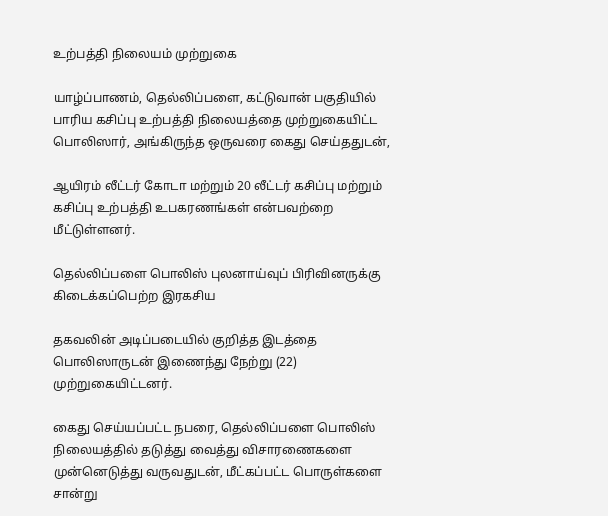உற்பத்தி நிலையம் முற்றுகை

யாழ்ப்பாணம், தெல்லிப்பளை, கட்டுவான் பகுதியில் பாரிய கசிப்பு உற்பத்தி நிலையத்தை முற்றுகையிட்ட பொலிஸார், அங்கிருந்த ஒருவரை கைது செய்ததுடன்,

ஆயிரம் லீட்டர் கோடா மற்றும் 20 லீட்டர் கசிப்பு மற்றும் கசிப்பு உற்பத்தி உபகரணங்கள் என்பவற்றை மீட்டுள்ளனர்.

தெல்லிப்பளை பொலிஸ் புலனாய்வுப் பிரிவினருக்கு கிடைக்கப்பெற்ற இரகசிய

தகவலின் அடிப்படையில் குறித்த இடத்தை பொலிஸாருடன் இணைந்து நேற்று (22) முற்றுகையிட்டனர்.

கைது செய்யப்பட்ட நபரை, தெல்லிப்பளை பொலிஸ் நிலையத்தில் தடுத்து வைத்து விசாரணைகளை முன்னெடுத்து வருவதுடன், மீட்கப்பட்ட பொருள்களை சான்று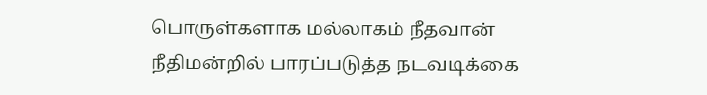பொருள்களாக மல்லாகம் நீதவான் நீதிமன்றில் பாரப்படுத்த நடவடிக்கை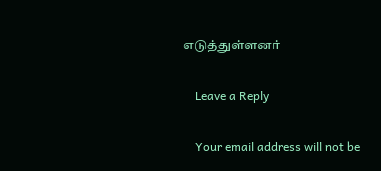எடுத்துள்ளனர்

    Leave a Reply

    Your email address will not be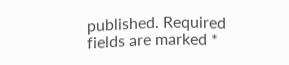published. Required fields are marked *